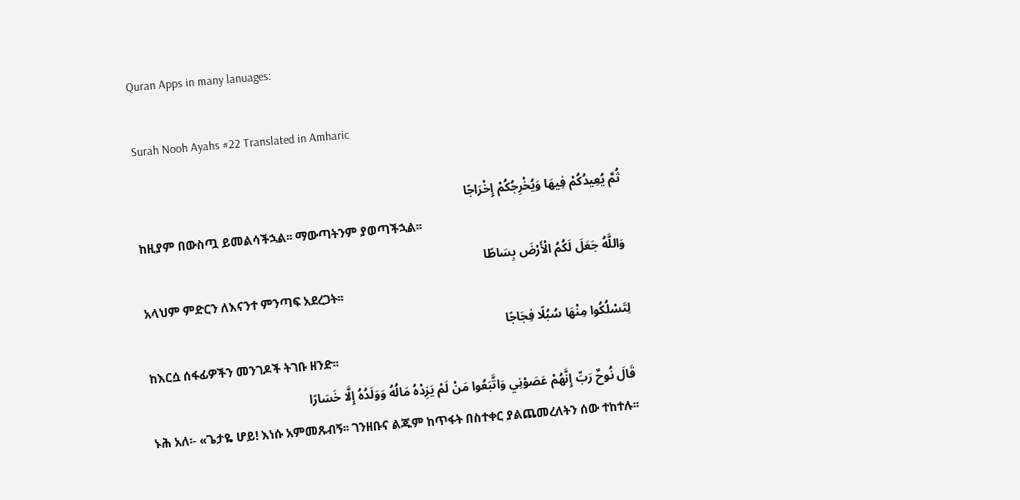Quran Apps in many lanuages:

Surah Nooh Ayahs #22 Translated in Amharic

ثُمَّ يُعِيدُكُمْ فِيهَا وَيُخْرِجُكُمْ إِخْرَاجًا
ከዚያም በውስጧ ይመልሳችኋል፡፡ ማውጣትንም ያወጣችኋል፡፡
وَاللَّهُ جَعَلَ لَكُمُ الْأَرْضَ بِسَاطًا
አላህም ምድርን ለእናንተ ምንጣፍ አደረጋት፡፡
لِتَسْلُكُوا مِنْهَا سُبُلًا فِجَاجًا
ከእርሷ ሰፋፊዎችን መንገዶች ትገቡ ዘንድ፡፡
قَالَ نُوحٌ رَبِّ إِنَّهُمْ عَصَوْنِي وَاتَّبَعُوا مَنْ لَمْ يَزِدْهُ مَالُهُ وَوَلَدُهُ إِلَّا خَسَارًا
ኑሕ አለ፡- «ጌታዬ ሆይ! እነሱ አምመጹብኝ፡፡ ገንዘቡና ልጁም ከጥፋት በስተቀር ያልጨመረለትን ሰው ተከተሉ፡፡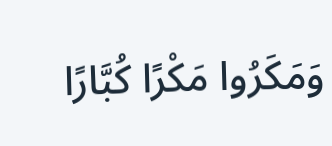وَمَكَرُوا مَكْرًا كُبَّارًا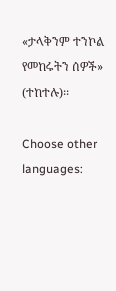«ታላቅንም ተንኮል የመከሩትን ሰዎች» (ተከተሉ)፡፡

Choose other languages: